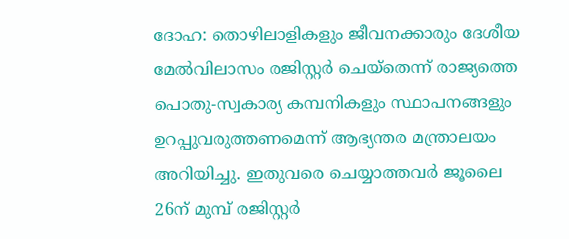ദോഹ: തൊഴിലാളികളും ജീവനക്കാരും ദേശീയ മേൽവിലാസം രജിസ്റ്റർ ചെയ്തെന്ന് രാജ്യത്തെ പൊതു-സ്വകാര്യ കമ്പനികളും സ്ഥാപനങ്ങളും ഉറപ്പുവരുത്തണമെന്ന് ആഭ്യന്തര മന്ത്രാലയം അറിയിച്ചു. ഇതുവരെ ചെയ്യാത്തവർ ജൂലൈ 26ന് മുമ്പ് രജിസ്റ്റർ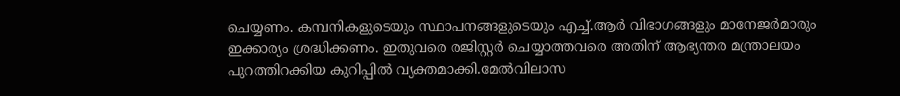ചെയ്യണം. കമ്പനികളുടെയും സ്ഥാപനങ്ങളുടെയും എച്ച്.ആർ വിഭാഗങ്ങളും മാനേജർമാരും ഇക്കാര്യം ശ്രദ്ധിക്കണം. ഇതുവരെ രജിസ്റ്റർ ചെയ്യാത്തവരെ അതിന് ആഭ്യന്തര മന്ത്രാലയം പുറത്തിറക്കിയ കുറിപ്പിൽ വ്യക്തമാക്കി.മേൽവിലാസ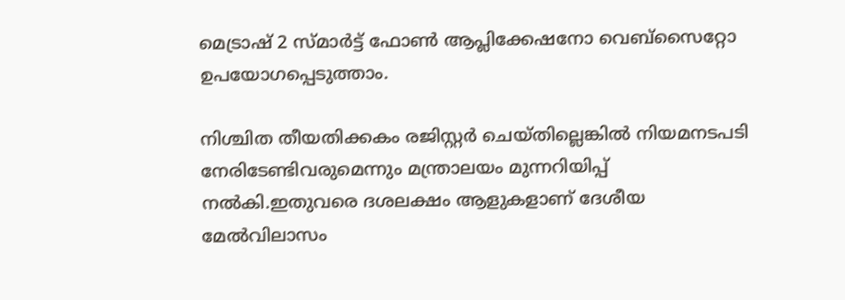മെട്രാഷ് 2 സ്മാർട്ട് ഫോൺ ആപ്ലിക്കേഷനോ വെബ്സൈറ്റോ ഉപയോഗപ്പെടുത്താം.

നിശ്ചിത തീയതിക്കകം രജിസ്റ്റർ ചെയ്തില്ലെങ്കിൽ നിയമനടപടി നേരിടേണ്ടിവരുമെന്നും മന്ത്രാലയം മുന്നറിയിപ്പ് നൽകി.ഇതുവരെ ദശലക്ഷം ആളുകളാണ് ദേശീയ മേൽവിലാസം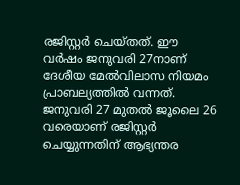രജിസ്റ്റർ ചെയ്തത്. ഈ വർഷം ജനുവരി 27നാണ് ദേശീയ മേൽവിലാസ നിയമം പ്രാബല്യത്തിൽ വന്നത്. ജനുവരി 27 മുതൽ ജൂലൈ 26 വരെയാണ് രജിസ്റ്റർ ചെയ്യുന്നതിന് ആഭ്യന്തര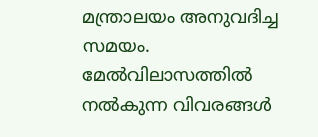മന്ത്രാലയം അനുവദിച്ച സമയം. മേൽവിലാസത്തിൽ നൽകുന്ന വിവരങ്ങൾ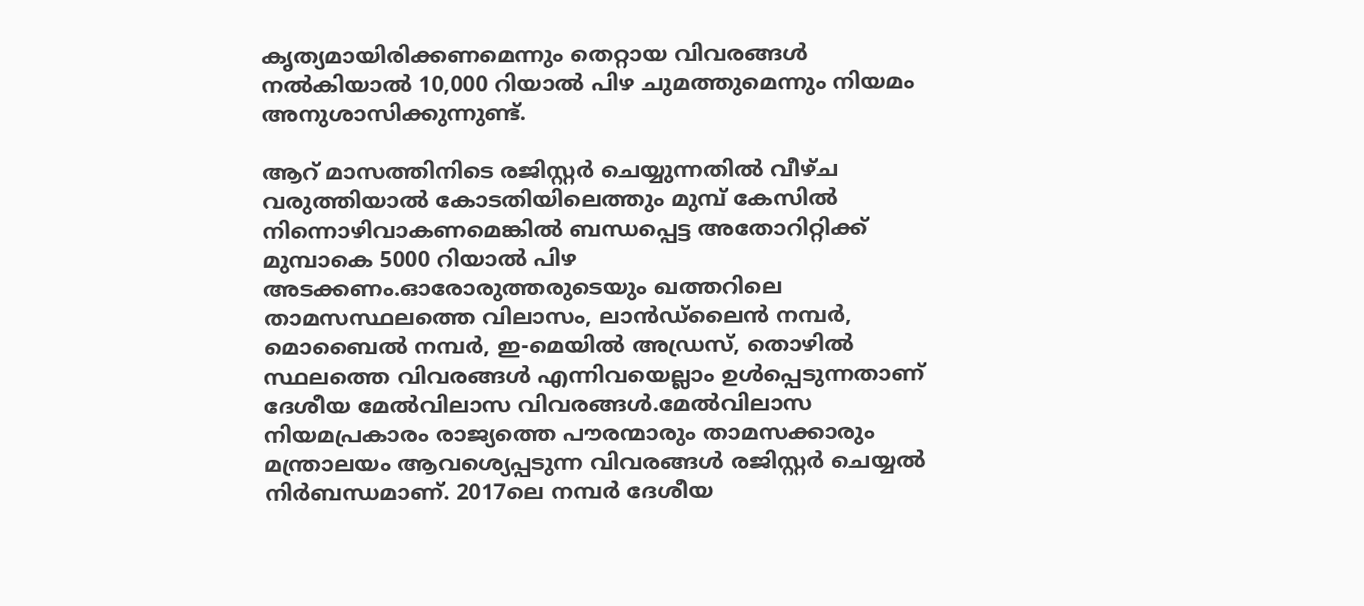കൃത്യമായിരിക്കണമെന്നും തെറ്റായ വിവരങ്ങൾ നൽകിയാൽ 10,000 റിയാൽ പിഴ ചുമത്തുമെന്നും നിയമം അനുശാസിക്കുന്നുണ്ട്.

ആറ് മാസത്തിനിടെ രജിസ്റ്റർ ചെയ്യുന്നതിൽ വീഴ്ച വരുത്തിയാൽ കോടതിയിലെത്തും മുമ്പ് കേസിൽ നിന്നൊഴിവാകണമെങ്കിൽ ബന്ധപ്പെട്ട അതോറിറ്റിക്ക് മുമ്പാകെ 5000 റിയാൽ പിഴ അടക്കണം.ഓരോരുത്തരുടെയും ഖത്തറിലെ താമസസ്ഥലത്തെ വിലാസം, ലാൻഡ്ലൈൻ നമ്പർ, മൊബൈൽ നമ്പർ, ഇ-മെയിൽ അഡ്രസ്, തൊഴിൽ സ്ഥലത്തെ വിവരങ്ങൾ എന്നിവയെല്ലാം ഉൾപ്പെടുന്നതാണ് ദേശീയ മേൽവിലാസ വിവരങ്ങൾ.മേൽവിലാസ നിയമപ്രകാരം രാജ്യത്തെ പൗരന്മാരും താമസക്കാരും മന്ത്രാലയം ആവശ്യെപ്പടുന്ന വിവരങ്ങൾ രജിസ്റ്റർ ചെയ്യൽ നിർബന്ധമാണ്. 2017ലെ നമ്പര്‍ ദേശീയ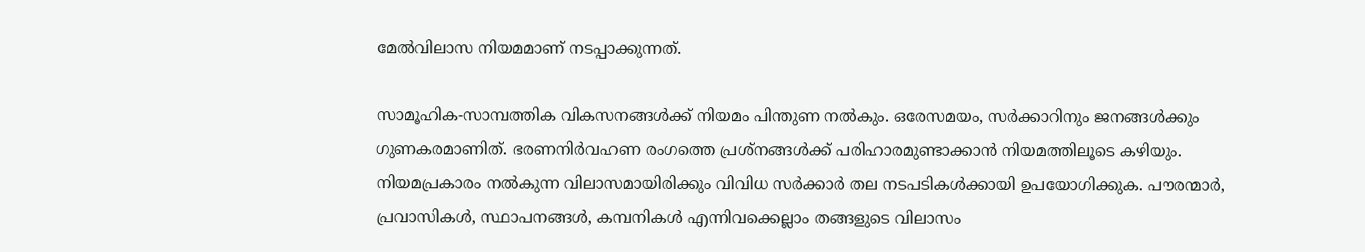മേല്‍വിലാസ നിയമമാണ് നടപ്പാക്കുന്നത്.

സാമൂഹിക-സാമ്പത്തിക വികസനങ്ങള്‍ക്ക് നിയമം പിന്തുണ നല്‍കും. ഒരേസമയം, സർക്കാറിനും ജനങ്ങൾക്കും ഗുണകരമാണിത്. ഭരണനിർവഹണ രംഗത്തെ പ്രശ്നങ്ങൾക്ക് പരിഹാരമുണ്ടാക്കാൻ നിയമത്തിലൂടെ കഴിയും. നിയമപ്രകാരം നൽകുന്ന വിലാസമായിരിക്കും വിവിധ സർക്കാർ തല നടപടികൾക്കായി ഉപയോഗിക്കുക. പൗരന്മാര്‍, പ്രവാസികള്‍, സ്ഥാപനങ്ങള്‍, കമ്പനികള്‍ എന്നിവക്കെല്ലാം തങ്ങളുടെ വിലാസം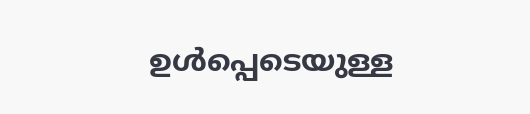ഉള്‍പ്പെടെയുള്ള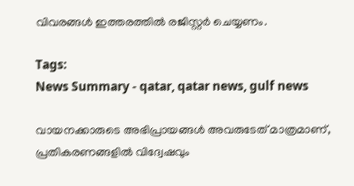വിവരങ്ങള്‍ ഇത്തരത്തിൽ രജിസ്റ്റര്‍ ചെയ്യണം.

Tags:
News Summary - qatar, qatar news, gulf news

വായനക്കാരുടെ അഭിപ്രായങ്ങള്‍ അവരുടേത് മാത്രമാണ്, പ്രതികരണങ്ങളിൽ വിദ്വേഷവും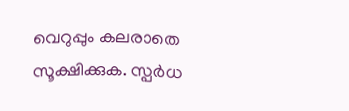വെറുപ്പും കലരാതെ സൂക്ഷിക്കുക. സ്പർധ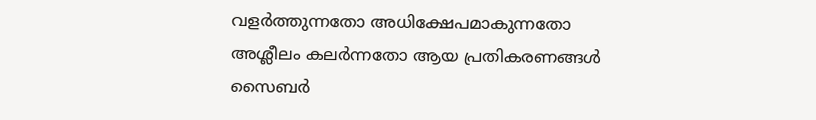വളർത്തുന്നതോ അധിക്ഷേപമാകുന്നതോ അശ്ലീലം കലർന്നതോ ആയ പ്രതികരണങ്ങൾ സൈബർ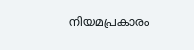നിയമപ്രകാരം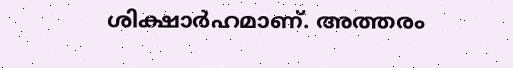ശിക്ഷാർഹമാണ്. അത്തരം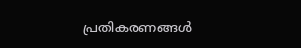പ്രതികരണങ്ങൾ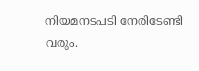നിയമനടപടി നേരിടേണ്ടി വരും.